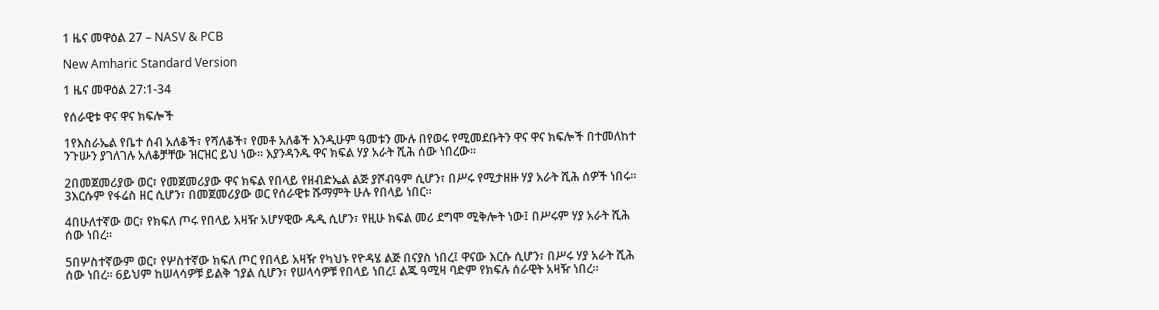1 ዜና መዋዕል 27 – NASV & PCB

New Amharic Standard Version

1 ዜና መዋዕል 27:1-34

የሰራዊቱ ዋና ዋና ክፍሎች

1የእስራኤል የቤተ ሰብ አለቆች፣ የሻለቆች፣ የመቶ አለቆች እንዲሁም ዓመቱን ሙሉ በየወሩ የሚመደቡትን ዋና ዋና ክፍሎች በተመለከተ ንጉሡን ያገለገሉ አለቆቻቸው ዝርዝር ይህ ነው። እያንዳንዱ ዋና ክፍል ሃያ አራት ሺሕ ሰው ነበረው።

2በመጀመሪያው ወር፣ የመጀመሪያው ዋና ክፍል የበላይ የዘብድኤል ልጅ ያሾብዓም ሲሆን፣ በሥሩ የሚታዘዙ ሃያ አራት ሺሕ ሰዎች ነበሩ። 3እርሱም የፋሬስ ዘር ሲሆን፣ በመጀመሪያው ወር የሰራዊቱ ሹማምት ሁሉ የበላይ ነበር።

4በሁለተኛው ወር፣ የክፍለ ጦሩ የበላይ አዛዥ አሆሃዊው ዱዲ ሲሆን፣ የዚሁ ክፍል መሪ ደግሞ ሚቅሎት ነው፤ በሥሩም ሃያ አራት ሺሕ ሰው ነበረ።

5በሦስተኛውም ወር፣ የሦስተኛው ክፍለ ጦር የበላይ አዛዥ የካህኑ የዮዳሄ ልጅ በናያስ ነበረ፤ ዋናው እርሱ ሲሆን፣ በሥሩ ሃያ አራት ሺሕ ሰው ነበረ። 6ይህም ከሠላሳዎቹ ይልቅ ኀያል ሲሆን፣ የሠላሳዎቹ የበላይ ነበረ፤ ልጁ ዓሚዛ ባድም የክፍሉ ሰራዊት አዛዥ ነበረ።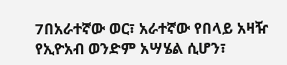7በአራተኛው ወር፣ አራተኛው የበላይ አዛዥ የኢዮአብ ወንድም አሣሄል ሲሆን፣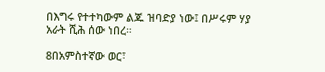በእግሩ የተተካውም ልጁ ዝባድያ ነው፤ በሥሩም ሃያ አራት ሺሕ ሰው ነበረ።

8በአምስተኛው ወር፣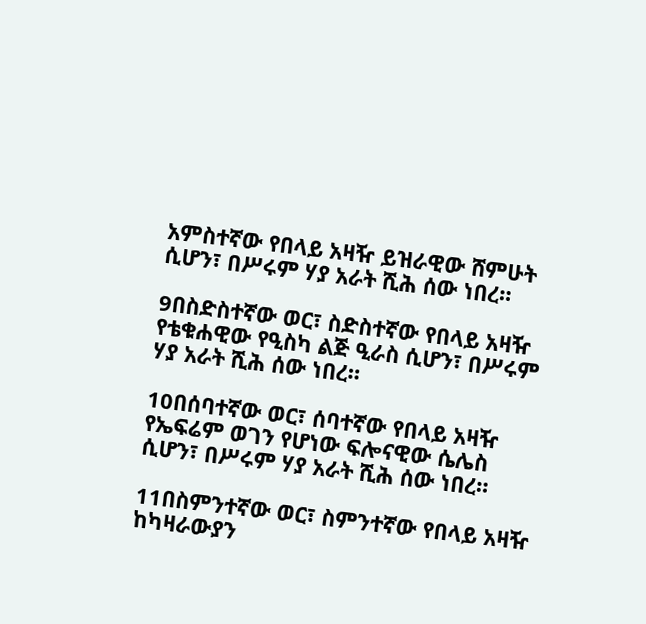አምስተኛው የበላይ አዛዥ ይዝራዊው ሸምሁት ሲሆን፣ በሥሩም ሃያ አራት ሺሕ ሰው ነበረ።

9በስድስተኛው ወር፣ ስድስተኛው የበላይ አዛዥ የቴቁሐዊው የዒስካ ልጅ ዒራስ ሲሆን፣ በሥሩም ሃያ አራት ሺሕ ሰው ነበረ።

10በሰባተኛው ወር፣ ሰባተኛው የበላይ አዛዥ የኤፍሬም ወገን የሆነው ፍሎናዊው ሴሌስ ሲሆን፣ በሥሩም ሃያ አራት ሺሕ ሰው ነበረ።

11በስምንተኛው ወር፣ ስምንተኛው የበላይ አዛዥ ከካዛራውያን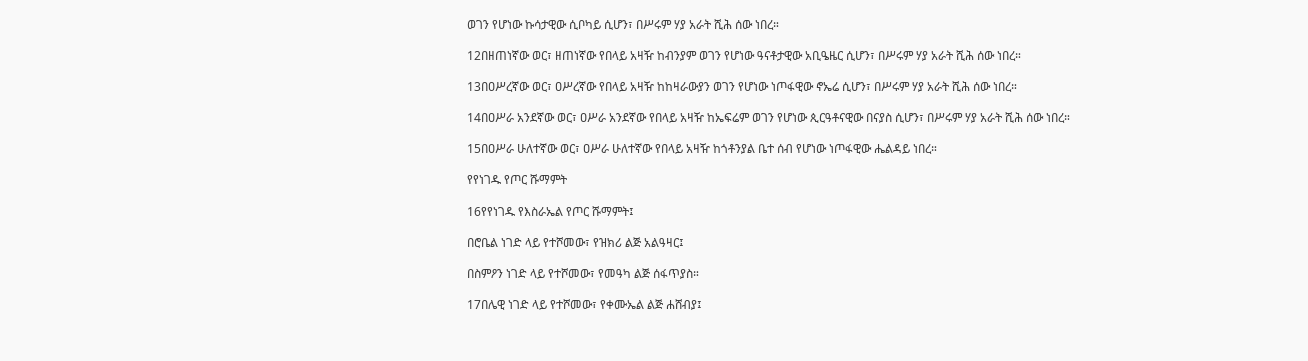ወገን የሆነው ኩሳታዊው ሲቦካይ ሲሆን፣ በሥሩም ሃያ አራት ሺሕ ሰው ነበረ።

12በዘጠነኛው ወር፣ ዘጠነኛው የበላይ አዛዥ ከብንያም ወገን የሆነው ዓናቶታዊው አቢዔዜር ሲሆን፣ በሥሩም ሃያ አራት ሺሕ ሰው ነበረ።

13በዐሥረኛው ወር፣ ዐሥረኛው የበላይ አዛዥ ከከዛራውያን ወገን የሆነው ነጦፋዊው ኖኤሬ ሲሆን፣ በሥሩም ሃያ አራት ሺሕ ሰው ነበረ።

14በዐሥራ አንደኛው ወር፣ ዐሥራ አንደኛው የበላይ አዛዥ ከኤፍሬም ወገን የሆነው ጲርዓቶናዊው በናያስ ሲሆን፣ በሥሩም ሃያ አራት ሺሕ ሰው ነበረ።

15በዐሥራ ሁለተኛው ወር፣ ዐሥራ ሁለተኛው የበላይ አዛዥ ከጎቶንያል ቤተ ሰብ የሆነው ነጦፋዊው ሔልዳይ ነበረ።

የየነገዱ የጦር ሹማምት

16የየነገዱ የእስራኤል የጦር ሹማምት፤

በሮቤል ነገድ ላይ የተሾመው፣ የዝክሪ ልጅ አልዓዛር፤

በስምዖን ነገድ ላይ የተሾመው፣ የመዓካ ልጅ ሰፋጥያስ።

17በሌዊ ነገድ ላይ የተሾመው፣ የቀሙኤል ልጅ ሐሸብያ፤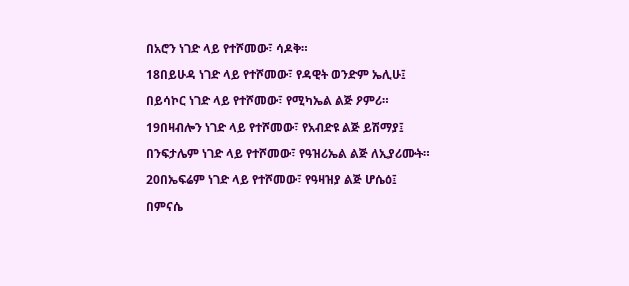በአሮን ነገድ ላይ የተሾመው፣ ሳዶቅ።

18በይሁዳ ነገድ ላይ የተሾመው፣ የዳዊት ወንድም ኤሊሁ፤

በይሳኮር ነገድ ላይ የተሾመው፣ የሚካኤል ልጅ ዖምሪ።

19በዛብሎን ነገድ ላይ የተሾመው፣ የአብድዩ ልጅ ይሽማያ፤

በንፍታሌም ነገድ ላይ የተሾመው፣ የዓዝሪኤል ልጅ ለኢያሪሙት።

20በኤፍሬም ነገድ ላይ የተሾመው፣ የዓዛዝያ ልጅ ሆሴዕ፤

በምናሴ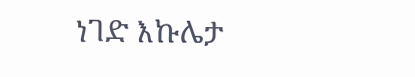ነገድ እኩሌታ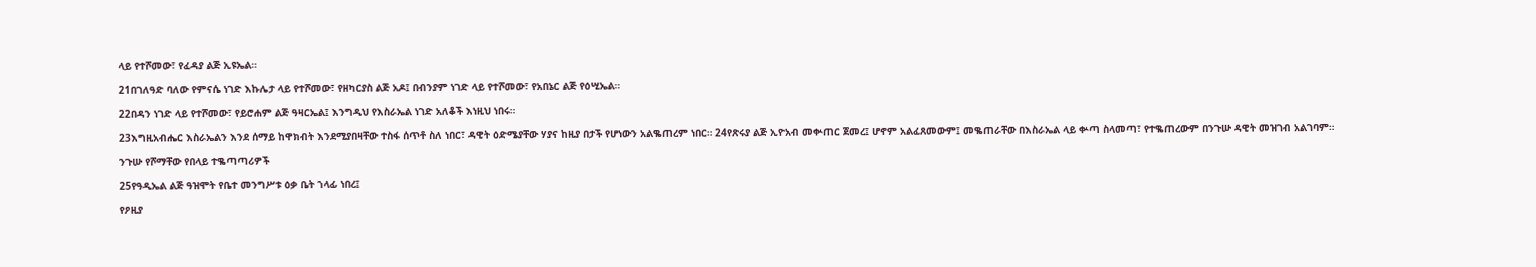ላይ የተሾመው፣ የፈዳያ ልጅ ኢዩኤል።

21በገለዓድ ባለው የምናሴ ነገድ እኩሌታ ላይ የተሾመው፣ የዘካርያስ ልጅ አዶ፤ በብንያም ነገድ ላይ የተሾመው፣ የአበኔር ልጅ የዕሢኤል።

22በዳን ነገድ ላይ የተሾመው፣ የይሮሐም ልጅ ዓዛርኤል፤ እንግዲህ የእስራኤል ነገድ አለቆች እነዚህ ነበሩ።

23እግዚአብሔር እስራኤልን እንደ ሰማይ ከዋክብት እንደሚያበዛቸው ተስፋ ሰጥቶ ስለ ነበር፣ ዳዊት ዕድሜያቸው ሃያና ከዚያ በታች የሆነውን አልቈጠረም ነበር። 24የጽሩያ ልጅ ኢዮአብ መቍጠር ጀመረ፤ ሆኖም አልፈጸመውም፤ መቈጠራቸው በእስራኤል ላይ ቍጣ ስላመጣ፣ የተቈጠረውም በንጉሡ ዳዊት መዝገብ አልገባም።

ንጉሡ የሾማቸው የበላይ ተቈጣጣሪዎች

25የዓዲኤል ልጅ ዓዝሞት የቤተ መንግሥቱ ዕቃ ቤት ኀላፊ ነበረ፤

የዖዚያ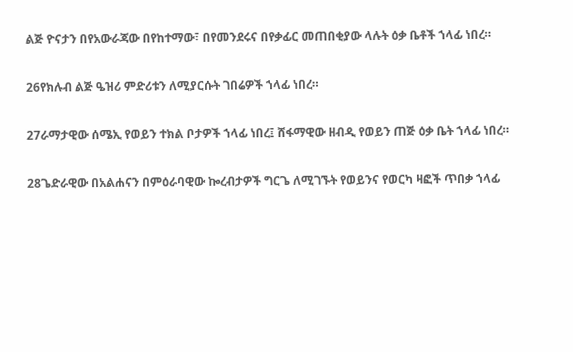ልጅ ዮናታን በየአውራጃው በየከተማው፣ በየመንደሩና በየቃፊር መጠበቂያው ላሉት ዕቃ ቤቶች ኀላፊ ነበረ።

26የክሉብ ልጅ ዔዝሪ ምድሪቱን ለሚያርሱት ገበሬዎች ኀላፊ ነበረ።

27ራማታዊው ሰሜኢ የወይን ተክል ቦታዎች ኀላፊ ነበረ፤ ሸፋማዊው ዘብዲ የወይን ጠጅ ዕቃ ቤት ኀላፊ ነበረ።

28ጌድራዊው በአልሐናን በምዕራባዊው ኰረብታዎች ግርጌ ለሚገኙት የወይንና የወርካ ዛፎች ጥበቃ ኀላፊ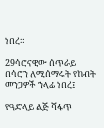ነበረ።

29ሳሮናዊው ሰጥራይ በሳሮን ለሚሰማሩት የከብት መንጋዎች ኀላፊ ነበረ፤

የዓድላይ ልጅ ሻፋጥ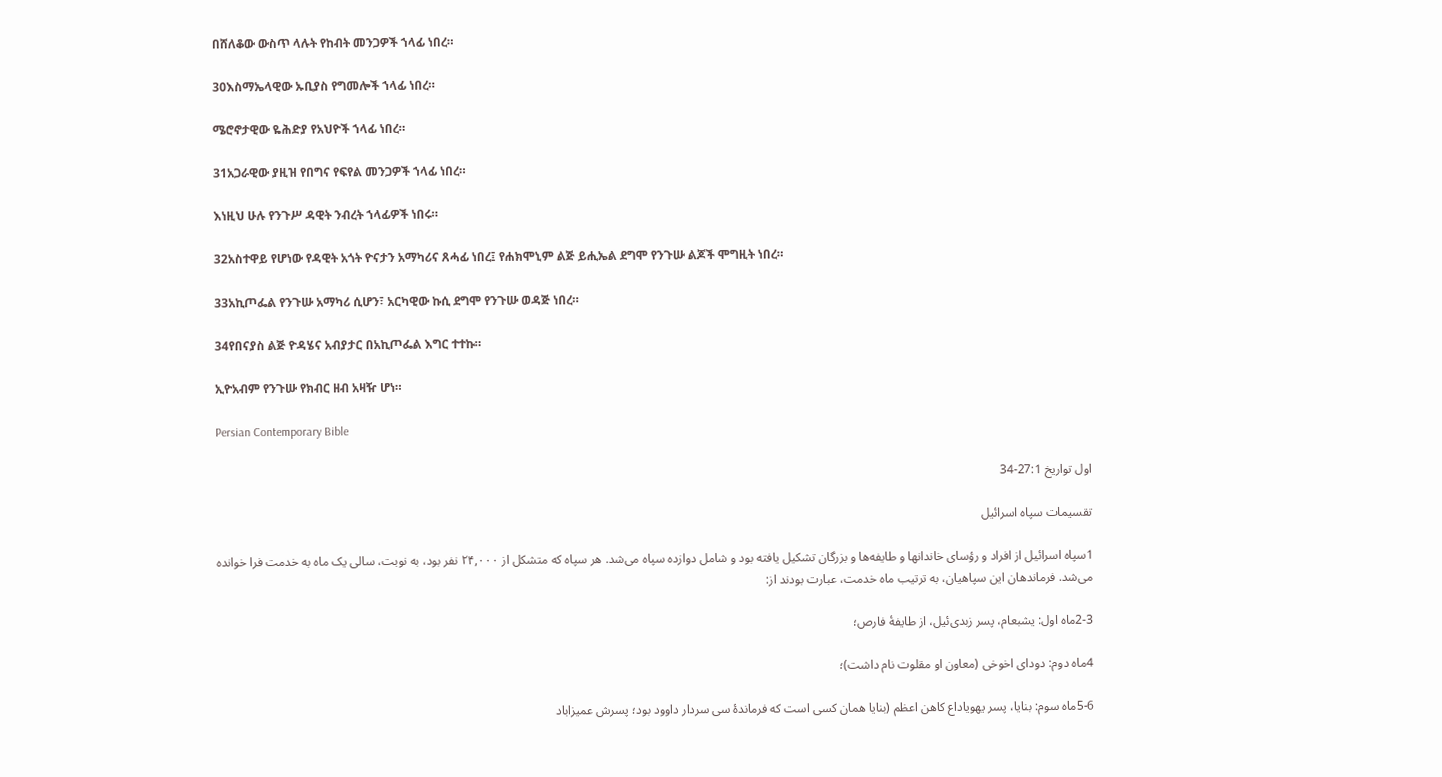በሸለቆው ውስጥ ላሉት የከብት መንጋዎች ኀላፊ ነበረ።

30እስማኤላዊው ኡቢያስ የግመሎች ኀላፊ ነበረ።

ሜሮኖታዊው ዬሕድያ የአህዮች ኀላፊ ነበረ።

31አጋራዊው ያዚዝ የበግና የፍየል መንጋዎች ኀላፊ ነበረ።

እነዚህ ሁሉ የንጉሥ ዳዊት ንብረት ኀላፊዎች ነበሩ።

32አስተዋይ የሆነው የዳዊት አጎት ዮናታን አማካሪና ጸሓፊ ነበረ፤ የሐክሞኒም ልጅ ይሒኤል ደግሞ የንጉሡ ልጆች ሞግዚት ነበረ።

33አኪጦፌል የንጉሡ አማካሪ ሲሆን፣ አርካዊው ኩሲ ደግሞ የንጉሡ ወዳጅ ነበረ።

34የበናያስ ልጅ ዮዳሄና አብያታር በአኪጦፌል እግር ተተኩ።

ኢዮአብም የንጉሡ የክብር ዘብ አዛዥ ሆነ።

Persian Contemporary Bible

اول تواريخ 27:1-34

تقسيمات سپاه اسرائيل

1سپاه اسرائيل از افراد و رؤسای خاندانها و طايفه‌ها و بزرگان تشكيل يافته بود و شامل دوازده سپاه می‌شد. هر سپاه كه متشكل از ۲۴,۰۰۰ نفر بود، به نوبت، سالی يک ماه به خدمت فرا خوانده می‌شد. فرماندهان اين سپاهيان، به ترتيب ماه خدمت، عبارت بودند از:

2-3ماه اول: يشبعام، پسر زبدی‌ئيل، از طايفهٔ فارص؛

4ماه دوم: دودای اخوخی (معاون او مقلوت نام داشت)؛

5-6ماه سوم: بنايا، پسر يهوياداع كاهن اعظم (بنايا همان كسی است كه فرماندهٔ سی سردار داوود بود؛ پسرش عميزاباد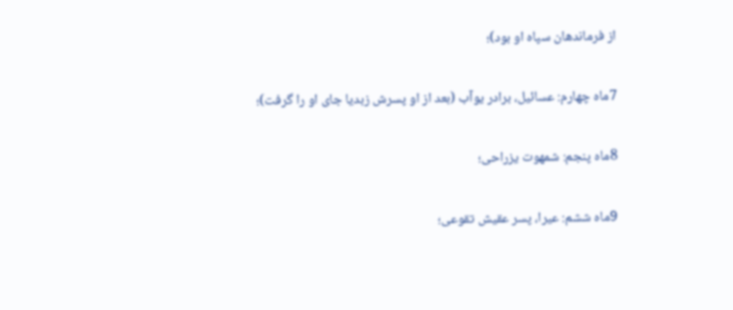از فرماندهان سپاه او بود)؛

7ماه چهارم: عسائيل، برادر يوآب (بعد از او پسرش زبديا جای او را گرفت)؛

8ماه پنجم: شمهوت يزراحی؛

9ماه ششم: عيرا، پسر عقيش تقوعی؛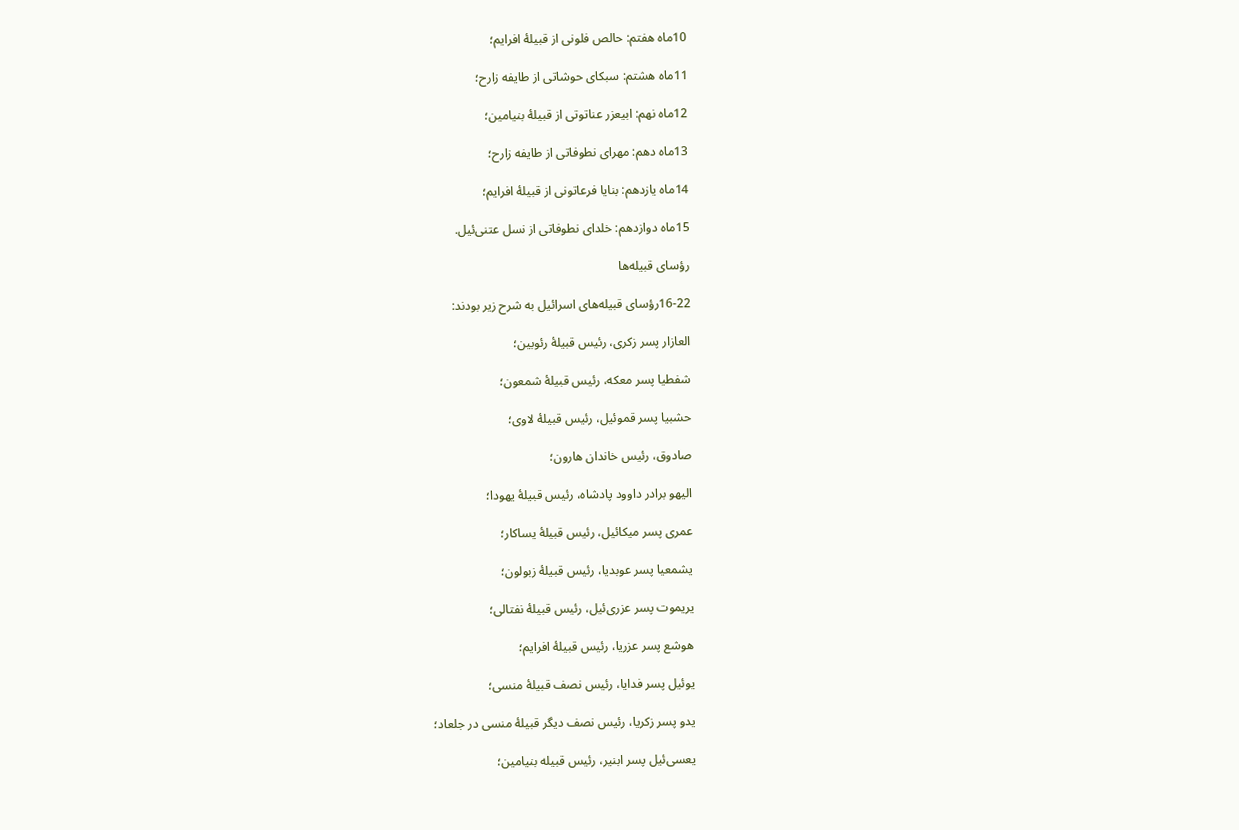10ماه هفتم: حالص فلونی از قبيلهٔ افرايم؛

11ماه هشتم: سبكای حوشاتی از طايفه زارح؛

12ماه نهم: ابيعزر عناتوتی از قبيلهٔ بنيامين؛

13ماه دهم: مهرای نطوفاتی از طايفه زارح؛

14ماه يازدهم: بنايا فرعاتونی از قبيلهٔ افرايم؛

15ماه دوازدهم: خلدای نطوفاتی از نسل عتنی‌ئيل.

رؤسای قبيله‌ها

16-22رؤسای قبيله‌های اسرائيل به شرح زير بودند:

العازار پسر زكری، رئيس قبيلهٔ رئوبين؛

شفطيا پسر معكه، رئيس قبيلهٔ شمعون؛

حشبيا پسر قموئيل، رئيس قبيلهٔ لاوی؛

صادوق، رئيس خاندان هارون؛

اليهو برادر داوود پادشاه، رئيس قبيلهٔ يهودا؛

عمری پسر ميكائيل، رئيس قبيلهٔ يساكار؛

يشمعيا پسر عوبديا، رئيس قبيلهٔ زبولون؛

يريموت پسر عزری‌ئيل، رئيس قبيلهٔ نفتالی؛

هوشع پسر عزريا، رئيس قبيلهٔ افرايم؛

يوئيل پسر فدايا، رئيس نصف قبيلهٔ منسی؛

يدو پسر زكريا، رئيس نصف ديگر قبيلهٔ منسی در جلعاد؛

يعسی‌ئيل پسر ابنير، رئيس قبيله بنيامين؛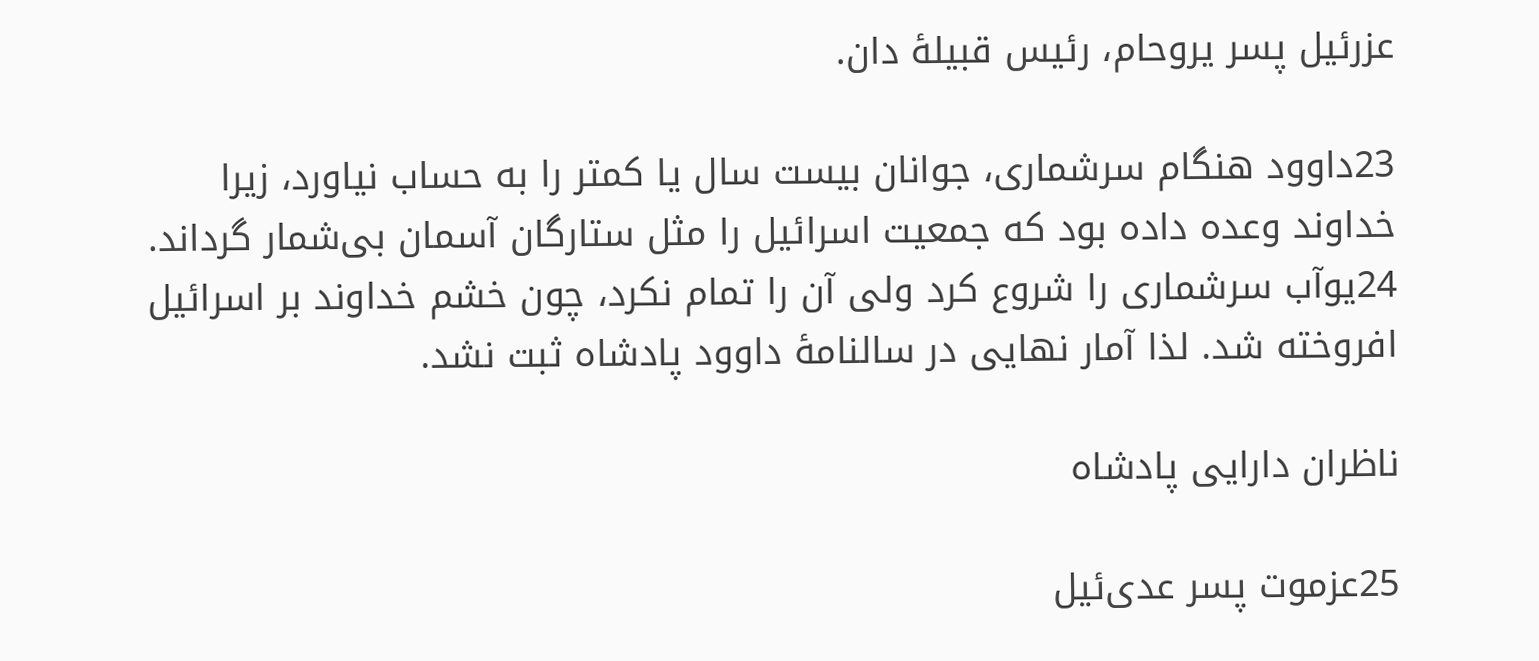عزرئيل پسر يروحام، رئيس قبيلهٔ دان.

23داوود هنگام سرشماری، جوانان بيست سال يا كمتر را به حساب نياورد، زيرا خداوند وعده داده بود كه جمعيت اسرائيل را مثل ستارگان آسمان بی‌شمار گرداند. 24يوآب سرشماری را شروع كرد ولی آن را تمام نكرد، چون خشم خداوند بر اسرائيل افروخته شد. لذا آمار نهايی در سالنامهٔ داوود پادشاه ثبت نشد.

ناظران دارايی پادشاه

25عزموت پسر عدی‌ئيل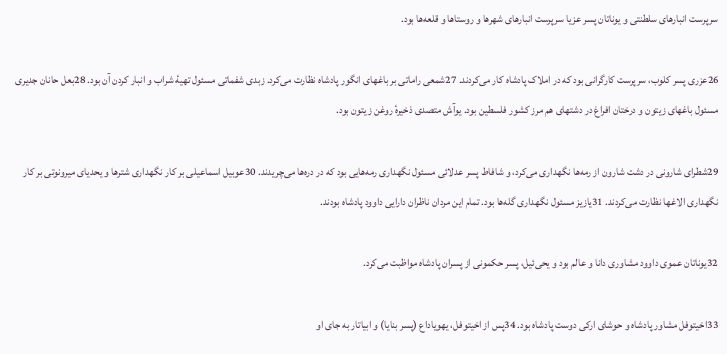سرپرست انبارهای سلطنتی و يوناتان پسر عزيا سرپرست انبارهای شهرها و روستاها و قلعه‌ها بود.

26عزری پسر كلوب، سرپرست كارگرانی بود كه در املاک پادشاه كار می‌كردند. 27شمعی راماتی بر باغهای انگور پادشاه نظارت می‌كرد. زبدی شفماتی مسئول تهيهٔ شراب و انبار كردن آن بود. 28بعل حانان جديری مسئول باغهای زيتون و درختان افراغ در دشتهای هم مرز كشور فلسطين بود. يوآش متصدی ذخيرهٔ روغن زيتون بود.

29شطرای شارونی در دشت شارون از رمه‌ها نگهداری می‌كرد، و شافاط پسر عدلائی مسئول نگهداری رمه‌هايی بود كه در دره‌ها می‌چريدند. 30عوبيل اسماعيلی بر كار نگهداری شترها و يحديای ميرونوتی بر كار نگهداری الاغها نظارت می‌كردند. 31يازيز مسئول نگهداری گله‌ها بود. تمام اين مردان ناظران دارايی داوود پادشاه بودند.

32يوناتان عموی داوود مشاوری دانا و عالم بود و يحی‌ئيل، پسر حكمونی از پسران پادشاه مواظبت می‌كرد.

33اخيتوفل مشاور پادشاه و حوشای اركی دوست پادشاه بود. 34پس از اخيتوفل، يهوياداع (پسر بنايا) و ابياتار به جای او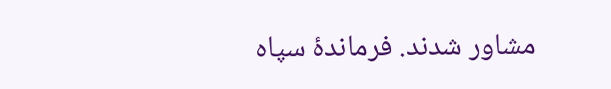مشاور شدند. فرماندهٔ سپاه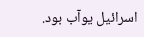اسرائيل يوآب بود.